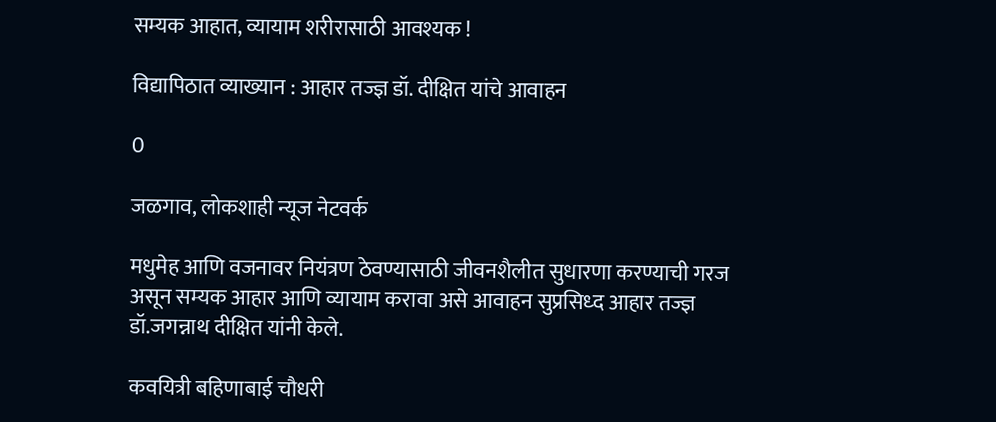सम्यक आहात, व्यायाम शरीरासाठी आवश्यक !

विद्यापिठात व्याख्यान : आहार तज्ज्ञ डॉ. दीक्षित यांचे आवाहन

0

जळगाव, लोकशाही न्यूज नेटवर्क

मधुमेह आणि वजनावर नियंत्रण ठेवण्यासाठी जीवनशैलीत सुधारणा करण्याची गरज असून सम्यक आहार आणि व्यायाम करावा असे आवाहन सुप्रसिध्द आहार तज्ज्ञ डॉ.जगन्नाथ दीक्षित यांनी केले.

कवयित्री बहिणाबाई चौधरी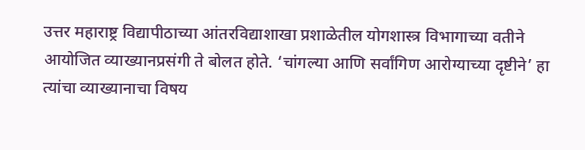उत्तर महाराष्ट्र विद्यापीठाच्या आंतरविद्याशाखा प्रशाळेतील योगशास्त्र विभागाच्या वतीने आयोजित व्याख्यानप्रसंगी ते बोलत होते. ‘चांगल्या आणि सर्वांगिण आरोग्याच्या दृष्टीने’ हा त्यांचा व्याख्यानाचा विषय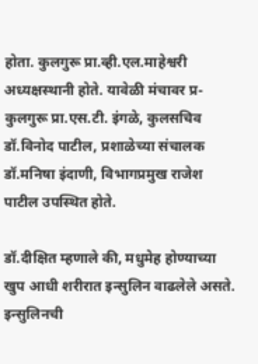होता. कुलगुरू प्रा.व्ही.एल.माहेश्वरी अध्यक्षस्थानी होते. यावेळी मंचावर प्र-कुलगुरू प्रा.एस.टी. इंगळे, कुलसचिव डॉ.विनोद पाटील, प्रशाळेच्या संचालक डॉ.मनिषा इंदाणी, विभागप्रमुख राजेश पाटील उपस्थित होते.

डॉ.दीक्षित म्हणाले की, मधुमेह होण्याच्या खुप आधी शरीरात इन्सुलिन वाढलेले असते. इन्सुलिनची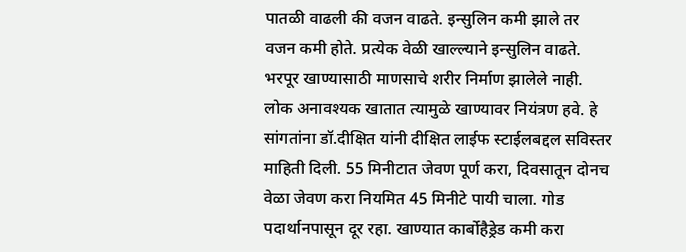पातळी वाढली की वजन वाढते. इन्सुलिन कमी झाले तर वजन कमी होते. प्रत्येक वेळी खाल्ल्याने इन्सुलिन वाढते. भरपूर खाण्यासाठी माणसाचे शरीर निर्माण झालेले नाही. लोक अनावश्यक खातात त्यामुळे खाण्यावर नियंत्रण हवे. हे सांगतांना डॉ.दीक्षित यांनी दीक्षित लाईफ स्टाईलबद्दल सविस्तर माहिती दिली. 55 मिनीटात जेवण पूर्ण करा, दिवसातून दोनच वेळा जेवण करा नियमित 45 मिनीटे पायी चाला. गोड पदार्थानपासून दूर रहा. खाण्यात कार्बोहैड्रेड कमी करा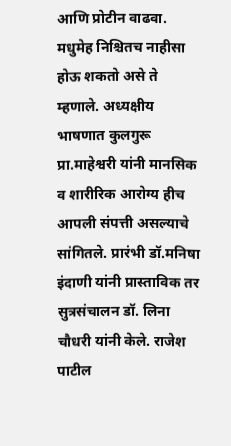आणि प्रोटीन वाढवा. मधुमेह निश्चितच नाहीसा होऊ शकतो असे ते म्हणाले. अध्यक्षीय भाषणात कुलगुरू प्रा.माहेश्वरी यांनी मानसिक व शारीरिक आरोग्य हीच आपली संपत्ती असल्याचे सांगितले. प्रारंभी डॉ.मनिषा इंदाणी यांनी प्रास्ताविक तर सुत्रसंचालन डॉ. लिना चौधरी यांनी केले. राजेश पाटील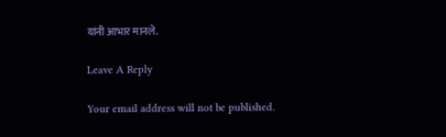यांनी आभार मानले.

Leave A Reply

Your email address will not be published.